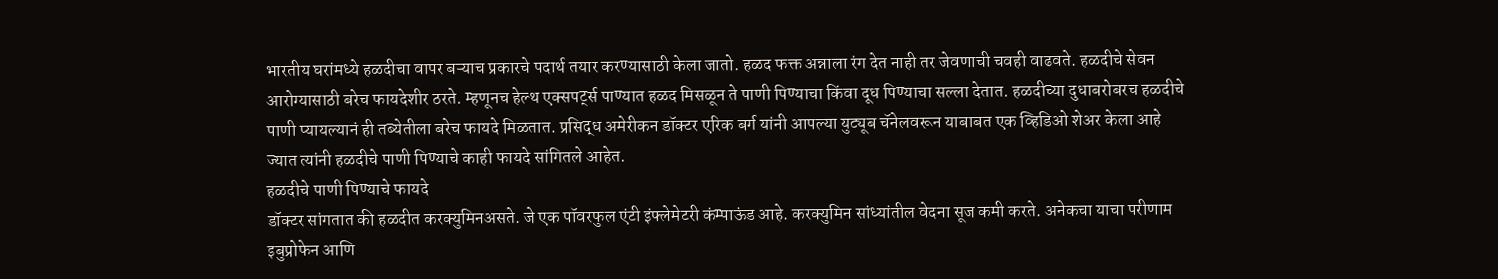भारतीय घरांमध्ये हळदीचा वापर बऱ्याच प्रकारचे पदार्थ तयार करण्यासाठी केला जातो. हळद फक्त अन्नाला रंग देत नाही तर जेवणाची चवही वाढवते. हळदीचे सेवन आरोग्यासाठी बरेच फायदेशीर ठरते. म्हणूनच हेल्थ एक्सपर्ट्स पाण्यात हळद मिसळून ते पाणी पिण्याचा किंवा दूध पिण्याचा सल्ला देतात. हळदीच्या दुधाबरोबरच हळदीचे पाणी प्यायल्यानं ही तब्येतीला बरेच फायदे मिळतात. प्रसिद्ध अमेरीकन डॉक्टर एरिक बर्ग यांनी आपल्या युट्यूब चॅनेलवरून याबाबत एक व्हिडिओ शेअर केला आहे ज्यात त्यांनी हळदीचे पाणी पिण्याचे काही फायदे सांगितले आहेत.
हळदीचे पाणी पिण्याचे फायदे
डॉक्टर सांगतात की हळदीत करक्युमिनअसते. जे एक पॉवरफुल एंटी इंफ्लेमेटरी कंम्पाऊंड आहे. करक्युमिन सांध्यांतील वेदना सूज कमी करते. अनेकचा याचा परीणाम इबुप्रोफेन आणि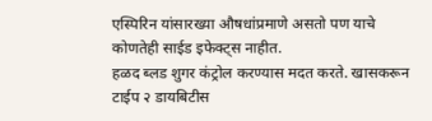एस्पिरिन यांसारख्या औषधांप्रमाणे असतो पण याचे कोणतेही साईड इफेक्ट्स नाहीत.
हळद ब्लड शुगर कंट्रोल करण्यास मदत करते. खासकरून टाईप २ डायबिटीस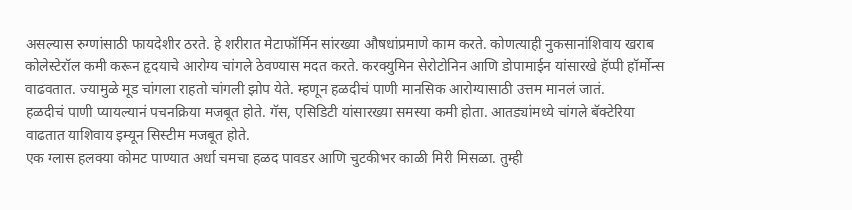असल्यास रुग्णांसाठी फायदेशीर ठरते. हे शरीरात मेटाफॉर्मिन सांरख्या औषधांप्रमाणे काम करते. कोणत्याही नुकसानांशिवाय खराब कोलेस्टेरॉल कमी करून हृदयाचे आरोग्य चांगले ठेवण्यास मदत करते. करक्युमिन सेरोटोनिन आणि डोपामाईन यांसारखे हॅप्पी हॉर्मोन्स वाढवतात. ज्यामुळे मूड चांगला राहतो चांगली झोप येते. म्हणून हळदीचं पाणी मानसिक आरोग्यासाठी उत्तम मानलं जातं.
हळदीचं पाणी प्यायल्यानं पचनक्रिया मजबूत होते. गॅस, एसिडिटी यांसारख्या समस्या कमी होता. आतड्यांमध्ये चांगले बॅक्टेरिया वाढतात याशिवाय इम्यून सिस्टीम मजबूत होते.
एक ग्लास हलक्या कोमट पाण्यात अर्धा चमचा हळद पावडर आणि चुटकीभर काळी मिरी मिसळा. तुम्ही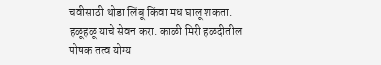चवीसाठी थोडा लिंबू किंवा मध घालू शकता. हळूहळू याचे सेवन करा. काळी मिरी हळदीतील पोषक तत्व योग्य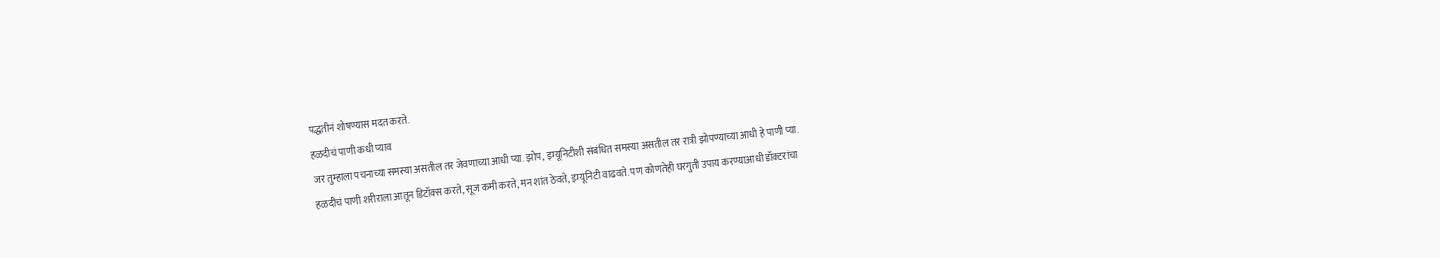पद्धतीनं शोषण्यास मदत करते.
हळदीचं पाणी कधी प्याव
जर तुम्हाला पचनाच्या समस्या असतील तर जेवणाच्या आधी प्या. झोप, इम्यूनिटीशी संबंधित समस्या असतील तर रात्री झोपण्याच्या आधी हे पाणी प्या.
हळदीचं पाणी शरीराला आतून डिटॉक्स करते, सूज कमी करते, मन शांत ठेवते, इम्यूनिटी वाढवते. पण कोणतेही घरगुती उपाय करण्याआधी डॉक्टरांचा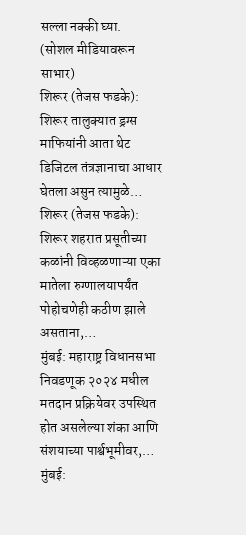सल्ला नक्की घ्या.
(सोशल मीडियावरून साभार)
शिरूर (तेजस फडके): शिरूर तालुक्यात ड्रग्स माफियांनी आता थेट डिजिटल तंत्रज्ञानाचा आधार घेतला असुन त्यामुळे…
शिरूर (तेजस फडके): शिरूर शहरात प्रसूतीच्या कळांनी विव्हळणाऱ्या एका मातेला रुग्णालयापर्यंत पोहोचणेही कठीण झाले असताना,…
मुंबई: महाराष्ट्र विधानसभा निवडणूक २०२४ मधील मतदान प्रक्रियेवर उपस्थित होत असलेल्या शंका आणि संशयाच्या पार्श्वभूमीवर,…
मुंबई: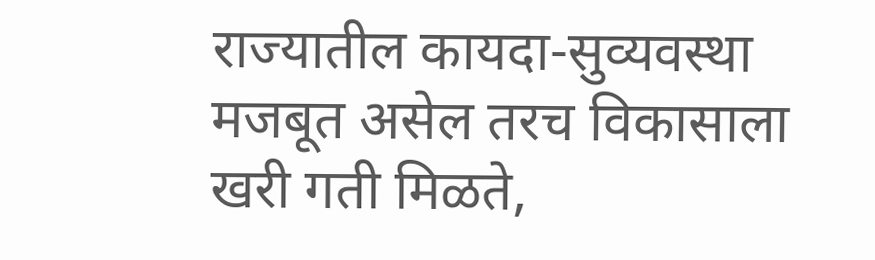राज्यातील कायदा-सुव्यवस्था मजबूत असेल तरच विकासाला खरी गती मिळते,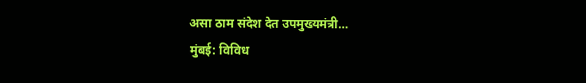असा ठाम संदेश देत उपमुख्यमंत्री…
मुंबई: विविध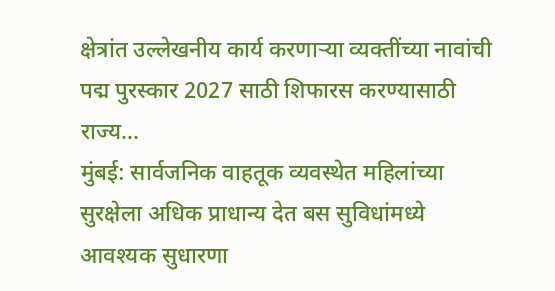क्षेत्रांत उल्लेखनीय कार्य करणाऱ्या व्यक्तींच्या नावांची पद्म पुरस्कार 2027 साठी शिफारस करण्यासाठी राज्य…
मुंबई: सार्वजनिक वाहतूक व्यवस्थेत महिलांच्या सुरक्षेला अधिक प्राधान्य देत बस सुविधांमध्ये आवश्यक सुधारणा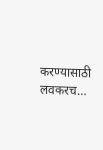करण्यासाठी लवकरच…